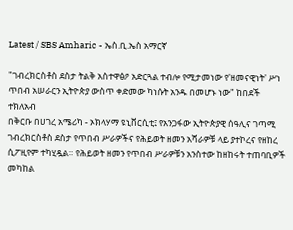Latest / SBS Amharic - ኤስ.ቢ.ኤስ አማርኛ

"ገብረክርስቶስ ደስታ ትልቅ አስተዋፅዖ አድርጓል ተብሎ የሚታመነው የ'ዘመናዊነት' ሥነ ጥበብ አሠራርን ኢትዮጵያ ውስጥ ቀድመው ካነሱት አንዱ በመሆኑ ነው" ከበደች ተክለአብ
በቅርቡ በሀገረ አሜሪካ - ኦክላሃማ ዩኒቨርሲቲ፤ የአንጋፋው ኢትዮጵያዊ ሰዓሊና ገጣሚ ገብረክርስቶስ ደስታ የጥበብ ሥራዎችና የሕይወት ዘመን አሻራዎቹ ላይ ያተኮረና የዘከረ ሲፖዚየም ተካሂዷል። የሕይወት ዘመን የጥበብ ሥራዎቹን አንስተው ከዘከሩት ተጠባቢዎች መካከል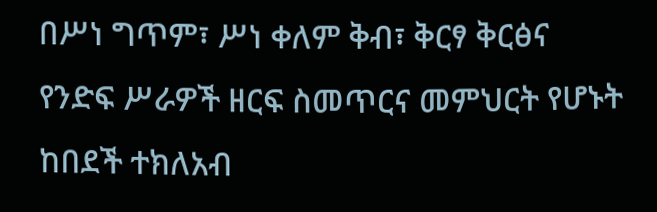በሥነ ግጥም፣ ሥነ ቀለም ቅብ፣ ቅርፃ ቅርፅና የንድፍ ሥራዎች ዘርፍ ስመጥርና መምህርት የሆኑት ከበደች ተክለአብ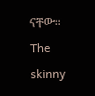ናቸው።
The skinny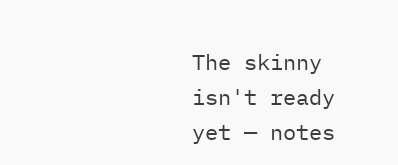The skinny isn't ready yet — notes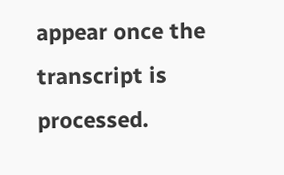appear once the transcript is processed.